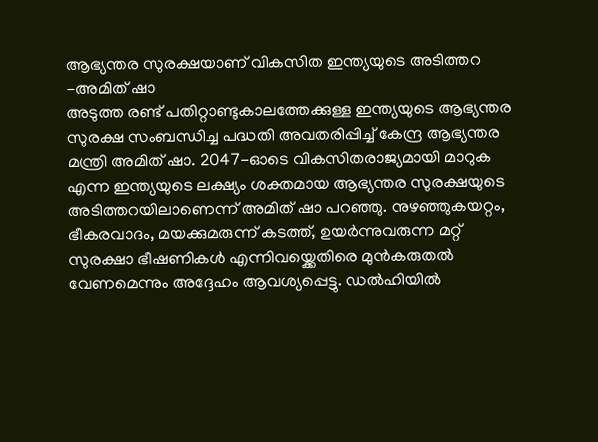ആഭ്യന്തര സുരക്ഷയാണ് വികസിത ഇന്ത്യയുടെ അടിത്തറ -അമിത് ഷാ
അടുത്ത രണ്ട് പതിറ്റാണ്ടുകാലത്തേക്കുള്ള ഇന്ത്യയുടെ ആഭ്യന്തര സുരക്ഷ സംബന്ധിച്ച പദ്ധതി അവതരിപ്പിച്ച് കേന്ദ്ര ആഭ്യന്തര മന്ത്രി അമിത് ഷാ. 2047-ഓടെ വികസിതരാജ്യമായി മാറുക എന്ന ഇന്ത്യയുടെ ലക്ഷ്യം ശക്തമായ ആഭ്യന്തര സുരക്ഷയുടെ അടിത്തറയിലാണെന്ന് അമിത് ഷാ പറഞ്ഞു. നുഴഞ്ഞുകയറ്റം, ഭീകരവാദം, മയക്കുമരുന്ന് കടത്ത്, ഉയർന്നുവരുന്ന മറ്റ് സുരക്ഷാ ഭീഷണികൾ എന്നിവയ്ക്കെതിരെ മുൻകരുതൽ വേണമെന്നും അദ്ദേഹം ആവശ്യപ്പെട്ടു. ഡൽഹിയിൽ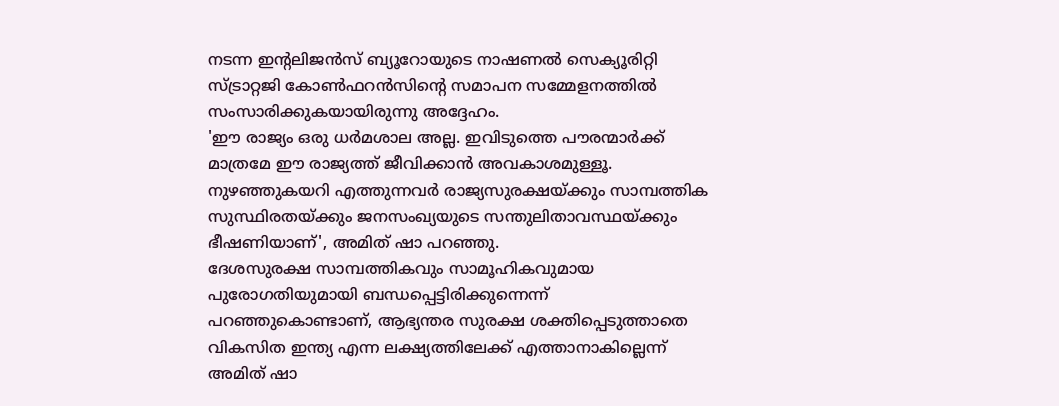നടന്ന ഇന്റലിജൻസ് ബ്യൂറോയുടെ നാഷണൽ സെക്യൂരിറ്റി സ്ട്രാറ്റജി കോൺഫറൻസിന്റെ സമാപന സമ്മേളനത്തിൽ സംസാരിക്കുകയായിരുന്നു അദ്ദേഹം.
'ഈ രാജ്യം ഒരു ധർമശാല അല്ല. ഇവിടുത്തെ പൗരന്മാർക്ക് മാത്രമേ ഈ രാജ്യത്ത് ജീവിക്കാൻ അവകാശമുള്ളൂ. നുഴഞ്ഞുകയറി എത്തുന്നവർ രാജ്യസുരക്ഷയ്ക്കും സാമ്പത്തിക സുസ്ഥിരതയ്ക്കും ജനസംഖ്യയുടെ സന്തുലിതാവസ്ഥയ്ക്കും ഭീഷണിയാണ്', അമിത് ഷാ പറഞ്ഞു.
ദേശസുരക്ഷ സാമ്പത്തികവും സാമൂഹികവുമായ പുരോഗതിയുമായി ബന്ധപ്പെട്ടിരിക്കുന്നെന്ന് പറഞ്ഞുകൊണ്ടാണ്, ആഭ്യന്തര സുരക്ഷ ശക്തിപ്പെടുത്താതെ വികസിത ഇന്ത്യ എന്ന ലക്ഷ്യത്തിലേക്ക് എത്താനാകില്ലെന്ന് അമിത് ഷാ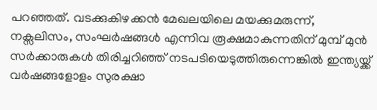പറഞ്ഞത്. വടക്കുകിഴക്കൻ മേഖലയിലെ മയക്കുമരുന്ന്, നക്സലിസം, സംഘർഷങ്ങൾ എന്നിവ രൂക്ഷമാകുന്നതിന് മുമ്പ് മുൻ സർക്കാരുകൾ തിരിച്ചറിഞ്ഞ് നടപടിയെടുത്തിരുന്നെങ്കിൽ ഇന്ത്യയ്ക്ക് വർഷങ്ങളോളം സുരക്ഷാ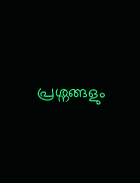പ്രശ്നങ്ങളും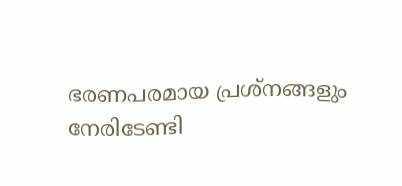ഭരണപരമായ പ്രശ്നങ്ങളും നേരിടേണ്ടി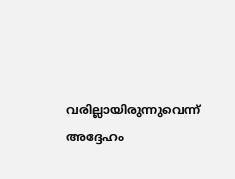വരില്ലായിരുന്നുവെന്ന് അദ്ദേഹം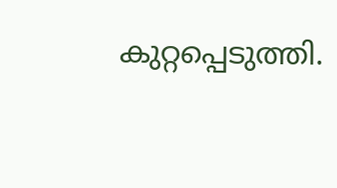കുറ്റപ്പെടുത്തി.